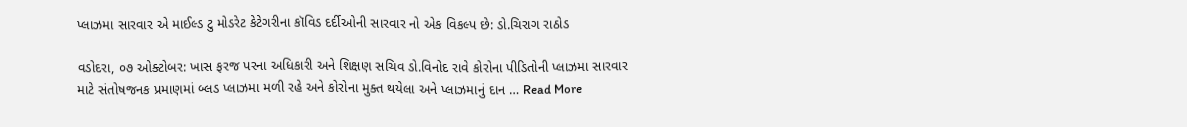પ્લાઝમા સારવાર એ માઈલ્ડ ટુ મોડરેટ કેટેગરીના કૉવિડ દર્દીઓની સારવાર નો એક વિકલ્પ છે: ડો.ચિરાગ રાઠોડ

વડોદરા, ૦૭ ઓક્ટોબર: ખાસ ફરજ પરના અધિકારી અને શિક્ષણ સચિવ ડો.વિનોદ રાવે કોરોના પીડિતોની પ્લાઝમા સારવાર માટે સંતોષજનક પ્રમાણમાં બ્લડ પ્લાઝમા મળી રહે અને કોરોના મુક્ત થયેલા અને પ્લાઝમાનું દાન … Read More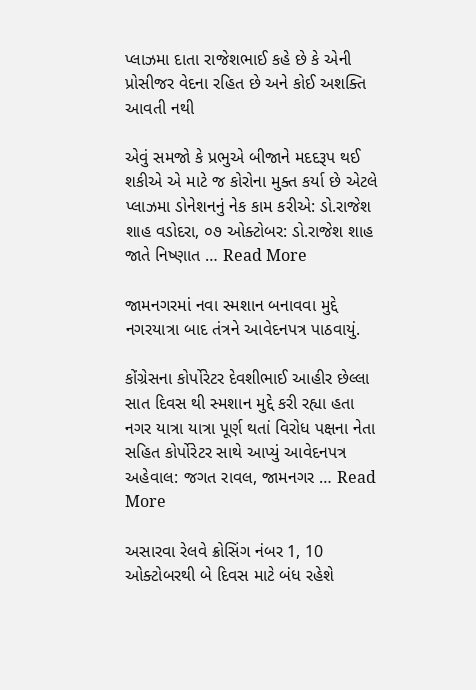પ્લાઝમા દાતા રાજેશભાઈ કહે છે કે એની પ્રોસીજર વેદના રહિત છે અને કોઈ અશક્તિ આવતી નથી

એવું સમજો કે પ્રભુએ બીજાને મદદરૂપ થઈ શકીએ એ માટે જ કોરોના મુક્ત કર્યા છે એટલે પ્લાઝમા ડોનેશનનું નેક કામ કરીએ: ડો.રાજેશ શાહ વડોદરા, ૦૭ ઓક્ટોબર: ડો.રાજેશ શાહ જાતે નિષ્ણાત … Read More

જામનગરમાં નવા સ્મશાન બનાવવા મુદ્દે નગરયાત્રા બાદ તંત્રને આવેદનપત્ર પાઠવાયું.

કોંગ્રેસના કોર્પોરેટર દેવશીભાઈ આહીર છેલ્લા સાત દિવસ થી સ્મશાન મુદ્દે કરી રહ્યા હતા નગર યાત્રા યાત્રા પૂર્ણ થતાં વિરોધ પક્ષના નેતા સહિત કોર્પોરેટર સાથે આપ્યું આવેદનપત્ર અહેવાલ: જગત રાવલ, જામનગર … Read More

અસારવા રેલવે ક્રોસિંગ નંબર 1, 10 ઓક્ટોબરથી બે દિવસ માટે બંધ રહેશે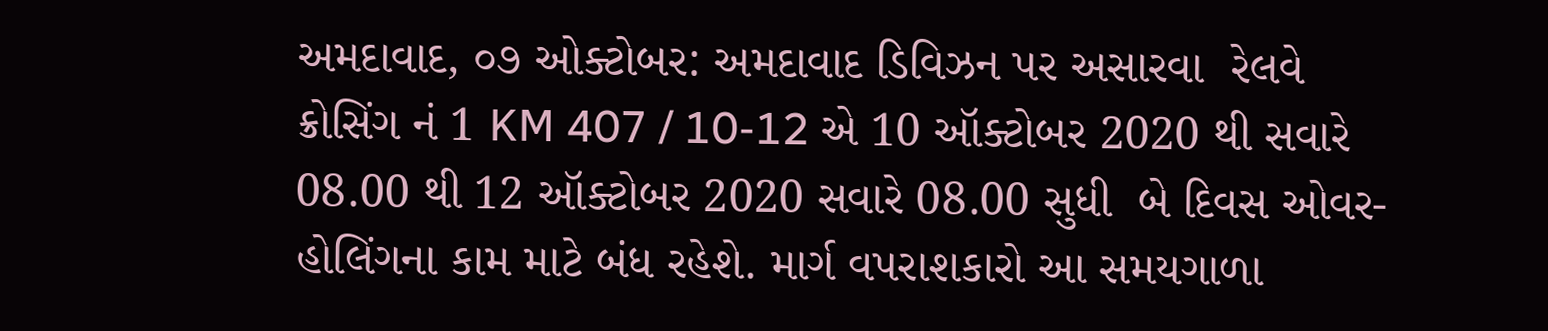અમદાવાદ, ૦૭ ઓક્ટોબર: અમદાવાદ ડિવિઝન પર અસારવા  રેલવે ક્રોસિંગ નં 1 KM 407 / 10-12 એ 10 ઑક્ટોબર 2020 થી સવારે 08.00 થી 12 ઑક્ટોબર 2020 સવારે 08.00 સુધી  બે દિવસ ઓવર-હોલિંગના કામ માટે બંધ રહેશે. માર્ગ વપરાશકારો આ સમયગાળા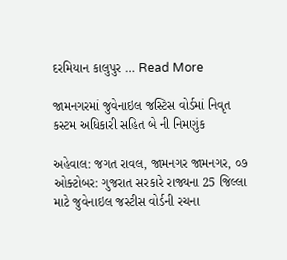દરમિયાન કાલુપુર … Read More

જામનગરમાં જુવેનાઇલ જસ્ટિસ વોર્ડમાં નિવૃત કસ્ટમ અધિકારી સહિત બે ની નિમણુંક

અહેવાલ: જગત રાવલ, જામનગર જામનગર, ૦૭ ઓક્ટોબર: ગુજરાત સરકારે રાજ્યના 25 જિલ્લા માટે જુવેનાઇલ જસ્ટીસ વોર્ડની રચના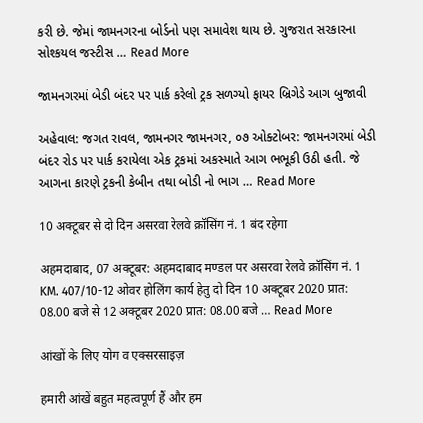કરી છે. જેમાં જામનગરના બોર્ડનો પણ સમાવેશ થાય છે. ગુજરાત સરકારના સોશ્કયલ જસ્ટીસ … Read More

જામનગરમાં બેડી બંદર પર પાર્ક કરેલો ટ્રક સળગ્યો ફાયર બ્રિગેડે આગ બુજાવી

અહેવાલ: જગત રાવલ, જામનગર જામનગર, ૦૭ ઓક્ટોબર: જામનગરમાં બેડી બંદર રોડ પર પાર્ક કરાયેલા એક ટ્રકમાં અકસ્માતે આગ ભભૂકી ઉઠી હતી. જે આગના કારણે ટ્રકની કેબીન તથા બોડી નો ભાગ … Read More

10 अक्टूबर से दो दिन असरवा रेलवे क्रॉसिंग नं. 1 बंद रहेगा

अहमदाबाद, 07 अक्टूबर: अहमदाबाद मण्डल पर असरवा रेलवे क्रॉसिंग नं. 1  KM. 407/10-12 ओवर होलिंग कार्य हेतु दो दिन 10 अक्टूबर 2020 प्रात: 08.00 बजे से 12 अक्टूबर 2020 प्रात: 08.00 बजे … Read More

आंखों के लिए योग व एक्सरसाइज़

हमारी आंखें बहुत महत्वपूर्ण हैं और हम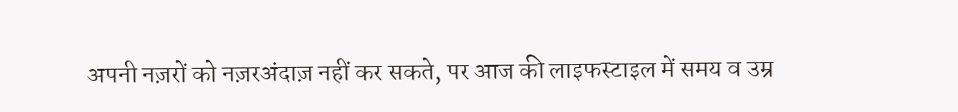अपनी नज़रों को नज़रअंदाज़ नहीं कर सकते, पर आज की लाइफस्टाइल में समय व उम्र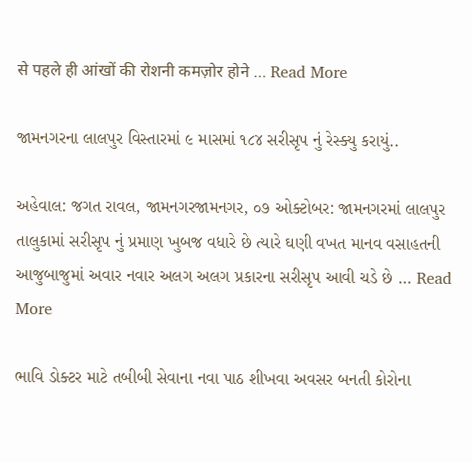से पहले ही आंखों की रोशनी कमज़ोर होने … Read More

જામનગરના લાલપુર વિસ્તારમાં ૯ માસમાં ૧૮૪ સરીસૃપ નું રેસ્ક્યુ કરાયું..

અહેવાલ: જગત રાવલ, જામનગરજામનગર, ૦૭ ઓક્ટોબર: જામનગરમાં લાલપુર તાલુકામાં સરીસૃપ નું પ્રમાણ ખુબજ વધારે છે ત્યારે ઘણી વખત માનવ વસાહતની આજુબાજુમાં અવાર નવાર અલગ અલગ પ્રકારના સરીસૃપ આવી ચડે છે … Read More

ભાવિ ડોક્ટર માટે તબીબી સેવાના નવા પાઠ શીખવા અવસર બનતી કોરોના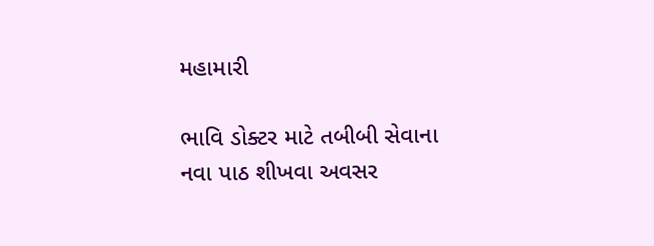મહામારી

ભાવિ ડોક્ટર માટે તબીબી સેવાના નવા પાઠ શીખવા અવસર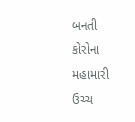બનતી કોરોના મહામારી ઉચ્ચ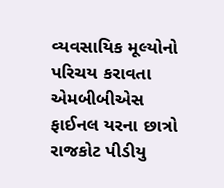વ્યવસાયિક મૂલ્યોનો પરિચય કરાવતા એમબીબીએસ ફાઈનલ યરના છાત્રો રાજકોટ પીડીયુ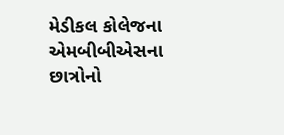મેડીકલ કોલેજના એમબીબીએસના છાત્રોનો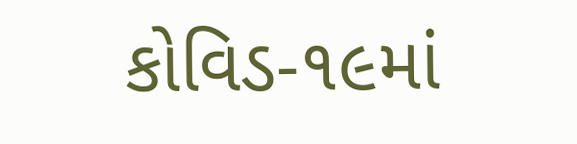કોવિડ-૧૯માં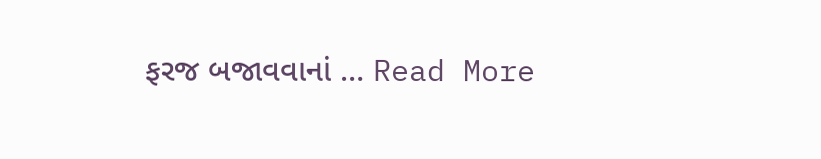ફરજ બજાવવાનાં … Read More